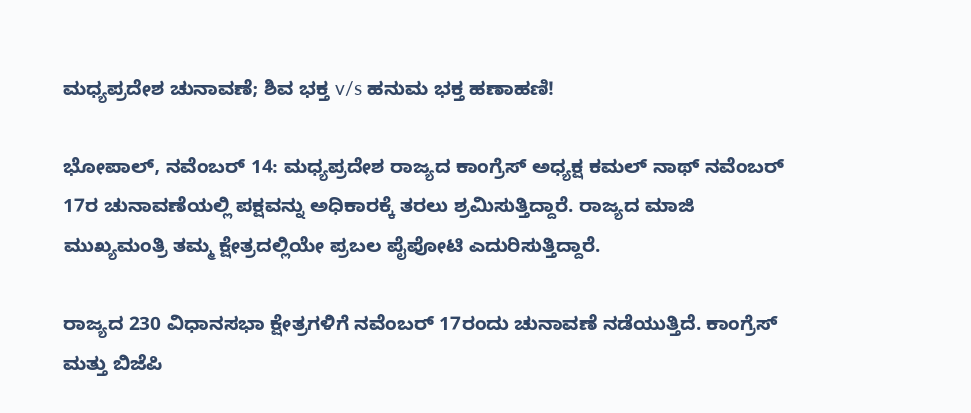ಮಧ್ಯಪ್ರದೇಶ ಚುನಾವಣೆ; ಶಿವ ಭಕ್ತ v/s ಹನುಮ ಭಕ್ತ ಹಣಾಹಣಿ!

ಭೋಪಾಲ್, ನವೆಂಬರ್ 14: ಮಧ್ಯಪ್ರದೇಶ ರಾಜ್ಯದ ಕಾಂಗ್ರೆಸ್ ಅಧ್ಯಕ್ಷ ಕಮಲ್ ನಾಥ್ ನವೆಂಬರ್ 17ರ ಚುನಾವಣೆಯಲ್ಲಿ ಪಕ್ಷವನ್ನು ಅಧಿಕಾರಕ್ಕೆ ತರಲು ಶ್ರಮಿಸುತ್ತಿದ್ದಾರೆ. ರಾಜ್ಯದ ಮಾಜಿ ಮುಖ್ಯಮಂತ್ರಿ ತಮ್ಮ ಕ್ಷೇತ್ರದಲ್ಲಿಯೇ ಪ್ರಬಲ ಪೈಪೋಟಿ ಎದುರಿಸುತ್ತಿದ್ದಾರೆ.

ರಾಜ್ಯದ 230 ವಿಧಾನಸಭಾ ಕ್ಷೇತ್ರಗಳಿಗೆ ನವೆಂಬರ್ 17ರಂದು ಚುನಾವಣೆ ನಡೆಯುತ್ತಿದೆ. ಕಾಂಗ್ರೆಸ್ ಮತ್ತು ಬಿಜೆಪಿ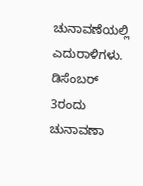ಚುನಾವಣೆಯಲ್ಲಿ ಎದುರಾಳಿಗಳು. ಡಿಸೆಂಬರ್ 3ರಂದು ಚುನಾವಣಾ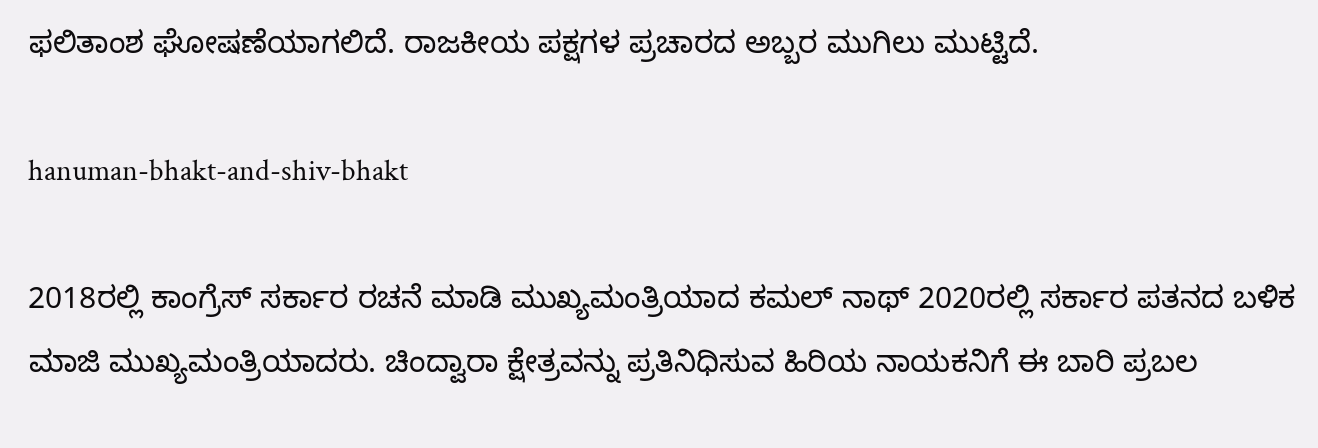ಫಲಿತಾಂಶ ಘೋಷಣೆಯಾಗಲಿದೆ. ರಾಜಕೀಯ ಪಕ್ಷಗಳ ಪ್ರಚಾರದ ಅಬ್ಬರ ಮುಗಿಲು ಮುಟ್ಟಿದೆ.

hanuman-bhakt-and-shiv-bhakt

2018ರಲ್ಲಿ ಕಾಂಗ್ರೆಸ್ ಸರ್ಕಾರ ರಚನೆ ಮಾಡಿ ಮುಖ್ಯಮಂತ್ರಿಯಾದ ಕಮಲ್ ನಾಥ್ 2020ರಲ್ಲಿ ಸರ್ಕಾರ ಪತನದ ಬಳಿಕ ಮಾಜಿ ಮುಖ್ಯಮಂತ್ರಿಯಾದರು. ಚಿಂದ್ವಾರಾ ಕ್ಷೇತ್ರವನ್ನು ಪ್ರತಿನಿಧಿಸುವ ಹಿರಿಯ ನಾಯಕನಿಗೆ ಈ ಬಾರಿ ಪ್ರಬಲ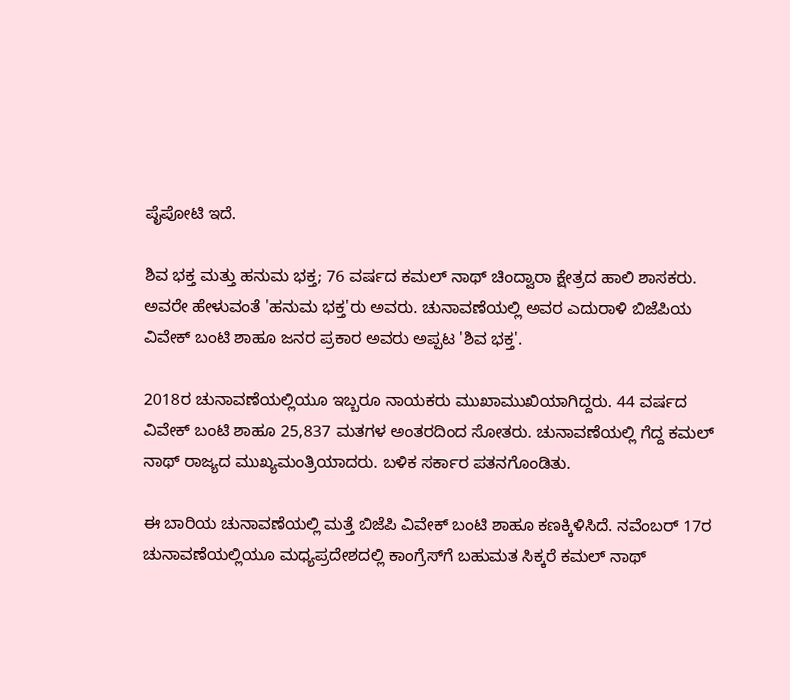ಪೈಪೋಟಿ ಇದೆ.

ಶಿವ ಭಕ್ತ ಮತ್ತು ಹನುಮ ಭಕ್ತ; 76 ವರ್ಷದ ಕಮಲ್‌ ನಾಥ್ ಚಿಂದ್ವಾರಾ ಕ್ಷೇತ್ರದ ಹಾಲಿ ಶಾಸಕರು. ಅವರೇ ಹೇಳುವಂತೆ 'ಹನುಮ ಭಕ್ತ'ರು ಅವರು. ಚುನಾವಣೆಯಲ್ಲಿ ಅವರ ಎದುರಾಳಿ ಬಿಜೆಪಿಯ ವಿವೇಕ್ ಬಂಟಿ ಶಾಹೂ ಜನರ ಪ್ರಕಾರ ಅವರು ಅಪ್ಪಟ 'ಶಿವ ಭಕ್ತ'.

2018ರ ಚುನಾವಣೆಯಲ್ಲಿಯೂ ಇಬ್ಬರೂ ನಾಯಕರು ಮುಖಾಮುಖಿಯಾಗಿದ್ದರು. 44 ವರ್ಷದ ವಿವೇಕ್ ಬಂಟಿ ಶಾಹೂ 25,837 ಮತಗಳ ಅಂತರದಿಂದ ಸೋತರು. ಚುನಾವಣೆಯಲ್ಲಿ ಗೆದ್ದ ಕಮಲ್ ನಾಥ್ ರಾಜ್ಯದ ಮುಖ್ಯಮಂತ್ರಿಯಾದರು. ಬಳಿಕ ಸರ್ಕಾರ ಪತನಗೊಂಡಿತು.

ಈ ಬಾರಿಯ ಚುನಾವಣೆಯಲ್ಲಿ ಮತ್ತೆ ಬಿಜೆಪಿ ವಿವೇಕ್ ಬಂಟಿ ಶಾಹೂ ಕಣಕ್ಕಿಳಿಸಿದೆ. ನವೆಂಬರ್ 17ರ ಚುನಾವಣೆಯಲ್ಲಿಯೂ ಮಧ್ಯಪ್ರದೇಶದಲ್ಲಿ ಕಾಂಗ್ರೆಸ್‌ಗೆ ಬಹುಮತ ಸಿಕ್ಕರೆ ಕಮಲ್‌ ನಾಥ್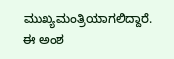ಮುಖ್ಯಮಂತ್ರಿಯಾಗಲಿದ್ದಾರೆ. ಈ ಅಂಶ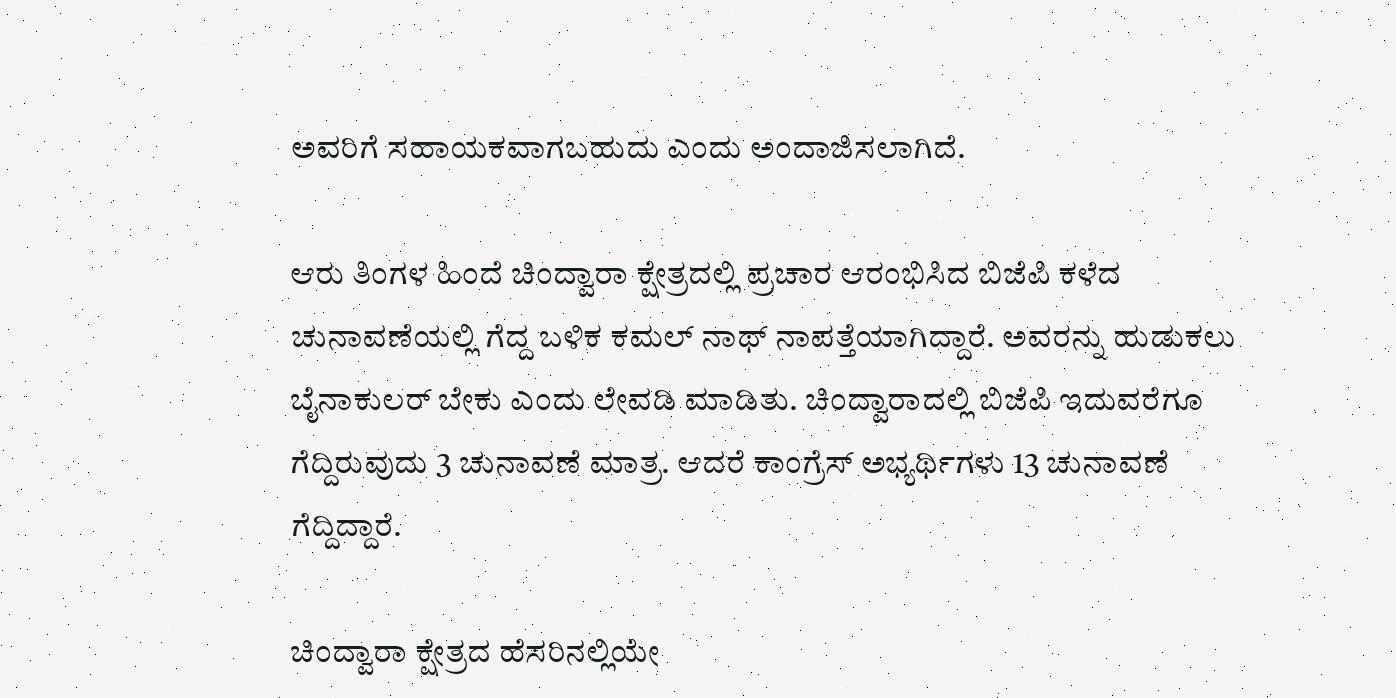ಅವರಿಗೆ ಸಹಾಯಕವಾಗಬಹುದು ಎಂದು ಅಂದಾಜಿಸಲಾಗಿದೆ.

ಆರು ತಿಂಗಳ ಹಿಂದೆ ಚಿಂದ್ವಾರಾ ಕ್ಷೇತ್ರದಲ್ಲಿ ಪ್ರಚಾರ ಆರಂಭಿಸಿದ ಬಿಜೆಪಿ ಕಳೆದ ಚುನಾವಣೆಯಲ್ಲಿ ಗೆದ್ದ ಬಳಿಕ ಕಮಲ್ ನಾಥ್ ನಾಪತ್ತೆಯಾಗಿದ್ದಾರೆ. ಅವರನ್ನು ಹುಡುಕಲು ಬೈನಾಕುಲರ್ ಬೇಕು ಎಂದು ಲೇವಡಿ ಮಾಡಿತು. ಚಿಂದ್ವಾರಾದಲ್ಲಿ ಬಿಜೆಪಿ ಇದುವರೆಗೂ ಗೆದ್ದಿರುವುದು 3 ಚುನಾವಣೆ ಮಾತ್ರ. ಆದರೆ ಕಾಂಗ್ರೆಸ್ ಅಭ್ಯರ್ಥಿಗಳು 13 ಚುನಾವಣೆ ಗೆದ್ದಿದ್ದಾರೆ.

ಚಿಂದ್ವಾರಾ ಕ್ಷೇತ್ರದ ಹೆಸರಿನಲ್ಲಿಯೇ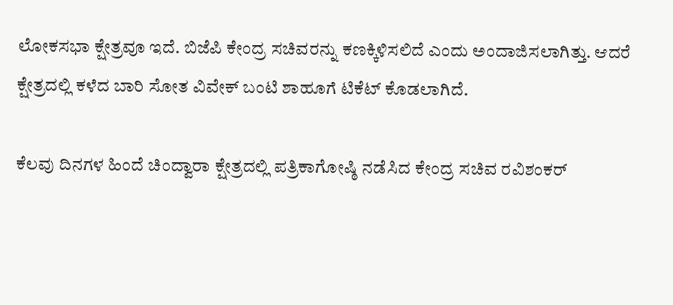ಲೋಕಸಭಾ ಕ್ಷೇತ್ರವೂ ಇದೆ. ಬಿಜೆಪಿ ಕೇಂದ್ರ ಸಚಿವರನ್ನು ಕಣಕ್ಕಿಳಿಸಲಿದೆ ಎಂದು ಅಂದಾಜಿಸಲಾಗಿತ್ತು. ಆದರೆ ಕ್ಷೇತ್ರದಲ್ಲಿ ಕಳೆದ ಬಾರಿ ಸೋತ ವಿವೇಕ್ ಬಂಟಿ ಶಾಹೂಗೆ ಟಿಕೆಟ್ ಕೊಡಲಾಗಿದೆ.

ಕೆಲವು ದಿನಗಳ ಹಿಂದೆ ಚಿಂದ್ವಾರಾ ಕ್ಷೇತ್ರದಲ್ಲಿ ಪತ್ರಿಕಾಗೋಷ್ಠಿ ನಡೆಸಿದ ಕೇಂದ್ರ ಸಚಿವ ರವಿಶಂಕರ್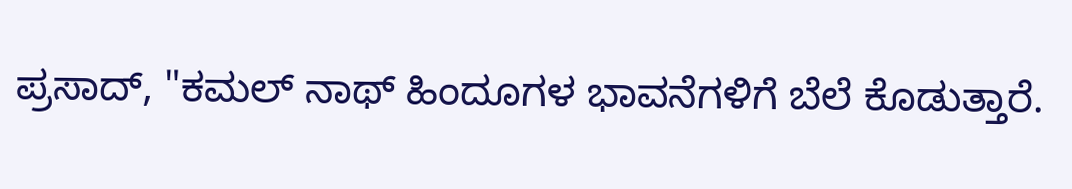ಪ್ರಸಾದ್, "ಕಮಲ್ ನಾಥ್ ಹಿಂದೂಗಳ ಭಾವನೆಗಳಿಗೆ ಬೆಲೆ ಕೊಡುತ್ತಾರೆ.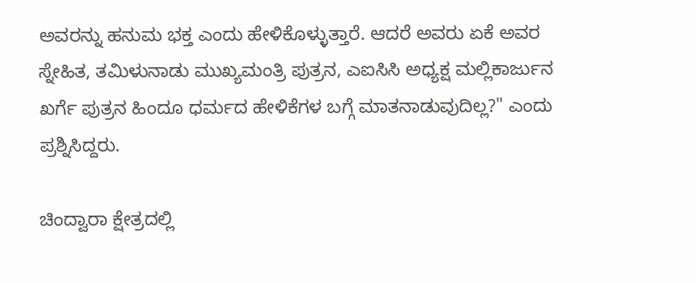ಅವರನ್ನು ಹನುಮ ಭಕ್ತ ಎಂದು ಹೇಳಿಕೊಳ್ಳುತ್ತಾರೆ. ಆದರೆ ಅವರು ಏಕೆ ಅವರ ಸ್ನೇಹಿತ, ತಮಿಳುನಾಡು ಮುಖ್ಯಮಂತ್ರಿ ಪುತ್ರನ, ಎಐಸಿಸಿ ಅಧ್ಯಕ್ಷ ಮಲ್ಲಿಕಾರ್ಜುನ ಖರ್ಗೆ ಪುತ್ರನ ಹಿಂದೂ ಧರ್ಮದ ಹೇಳಿಕೆಗಳ ಬಗ್ಗೆ ಮಾತನಾಡುವುದಿಲ್ಲ?" ಎಂದು ಪ್ರಶ್ನಿಸಿದ್ದರು.

ಚಿಂದ್ವಾರಾ ಕ್ಷೇತ್ರದಲ್ಲಿ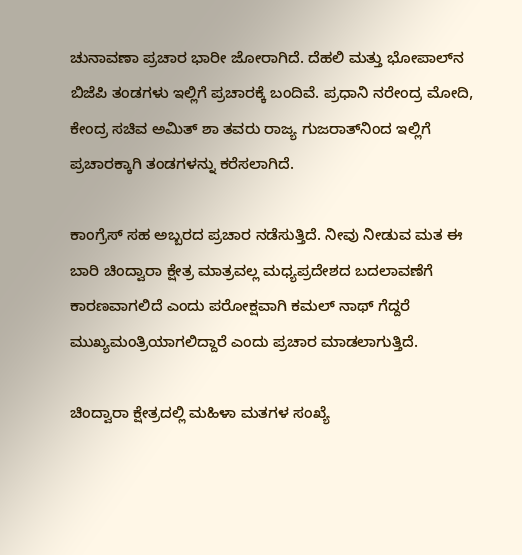ಚುನಾವಣಾ ಪ್ರಚಾರ ಭಾರೀ ಜೋರಾಗಿದೆ. ದೆಹಲಿ ಮತ್ತು ಭೋಪಾಲ್‌ನ ಬಿಜೆಪಿ ತಂಡಗಳು ಇಲ್ಲಿಗೆ ಪ್ರಚಾರಕ್ಕೆ ಬಂದಿವೆ. ಪ್ರಧಾನಿ ನರೇಂದ್ರ ಮೋದಿ, ಕೇಂದ್ರ ಸಚಿವ ಅಮಿತ್ ಶಾ ತವರು ರಾಜ್ಯ ಗುಜರಾತ್‌ನಿಂದ ಇಲ್ಲಿಗೆ ಪ್ರಚಾರಕ್ಕಾಗಿ ತಂಡಗಳನ್ನು ಕರೆಸಲಾಗಿದೆ.

ಕಾಂಗ್ರೆಸ್ ಸಹ ಅಬ್ಬರದ ಪ್ರಚಾರ ನಡೆಸುತ್ತಿದೆ. ನೀವು ನೀಡುವ ಮತ ಈ ಬಾರಿ ಚಿಂದ್ವಾರಾ ಕ್ಷೇತ್ರ ಮಾತ್ರವಲ್ಲ ಮಧ್ಯಪ್ರದೇಶದ ಬದಲಾವಣೆಗೆ ಕಾರಣವಾಗಲಿದೆ ಎಂದು ಪರೋಕ್ಷವಾಗಿ ಕಮಲ್‌ ನಾಥ್ ಗೆದ್ದರೆ ಮುಖ್ಯಮಂತ್ರಿಯಾಗಲಿದ್ದಾರೆ ಎಂದು ಪ್ರಚಾರ ಮಾಡಲಾಗುತ್ತಿದೆ.

ಚಿಂದ್ವಾರಾ ಕ್ಷೇತ್ರದಲ್ಲಿ ಮಹಿಳಾ ಮತಗಳ ಸಂಖ್ಯೆ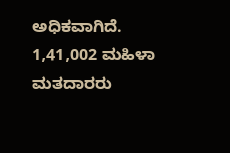ಅಧಿಕವಾಗಿದೆ. 1,41,002 ಮಹಿಳಾ ಮತದಾರರು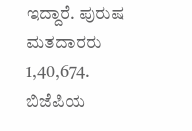ಇದ್ದಾರೆ. ಪುರುಷ ಮತದಾರರು 1,40,674. ಬಿಜೆಪಿಯ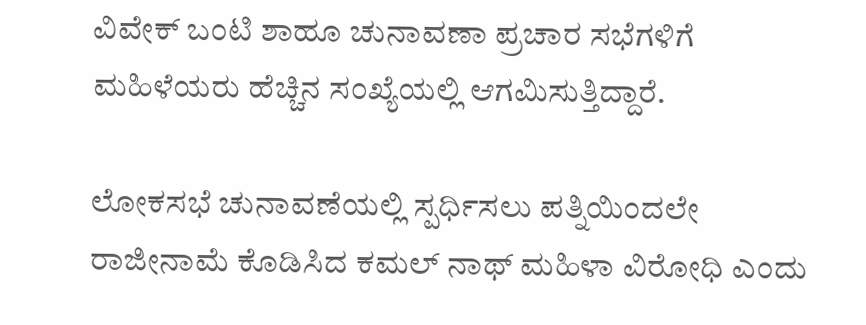ವಿವೇಕ್ ಬಂಟಿ ಶಾಹೂ ಚುನಾವಣಾ ಪ್ರಚಾರ ಸಭೆಗಳಿಗೆ ಮಹಿಳೆಯರು ಹೆಚ್ಚಿನ ಸಂಖ್ಯೆಯಲ್ಲಿ ಆಗಮಿಸುತ್ತಿದ್ದಾರೆ.

ಲೋಕಸಭೆ ಚುನಾವಣೆಯಲ್ಲಿ ಸ್ಪರ್ಧಿಸಲು ಪತ್ನಿಯಿಂದಲೇ ರಾಜೀನಾಮೆ ಕೊಡಿಸಿದ ಕಮಲ್‌ ನಾಥ್ ಮಹಿಳಾ ವಿರೋಧಿ ಎಂದು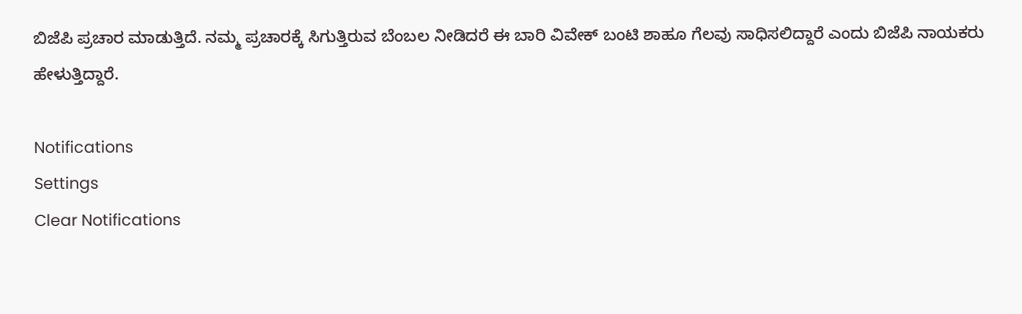ಬಿಜೆಪಿ ಪ್ರಚಾರ ಮಾಡುತ್ತಿದೆ. ನಮ್ಮ ಪ್ರಚಾರಕ್ಕೆ ಸಿಗುತ್ತಿರುವ ಬೆಂಬಲ ನೀಡಿದರೆ ಈ ಬಾರಿ ವಿವೇಕ್ ಬಂಟಿ ಶಾಹೂ ಗೆಲವು ಸಾಧಿಸಲಿದ್ದಾರೆ ಎಂದು ಬಿಜೆಪಿ ನಾಯಕರು ಹೇಳುತ್ತಿದ್ದಾರೆ.

Notifications
Settings
Clear Notifications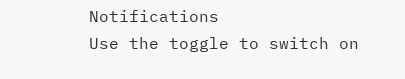Notifications
Use the toggle to switch on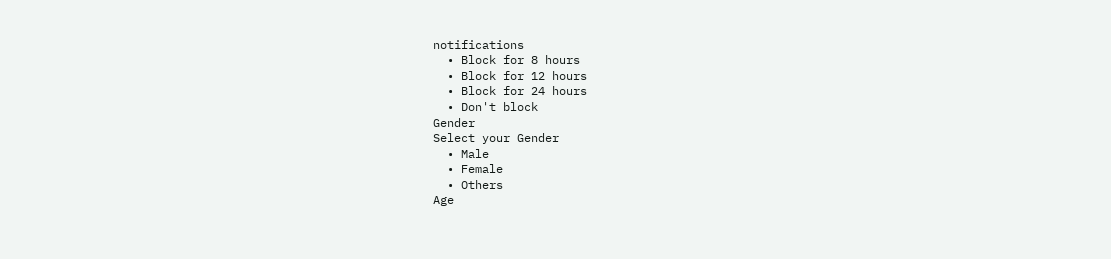notifications
  • Block for 8 hours
  • Block for 12 hours
  • Block for 24 hours
  • Don't block
Gender
Select your Gender
  • Male
  • Female
  • Others
Age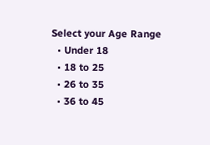Select your Age Range
  • Under 18
  • 18 to 25
  • 26 to 35
  • 36 to 45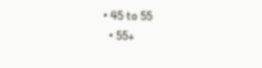• 45 to 55
  • 55+